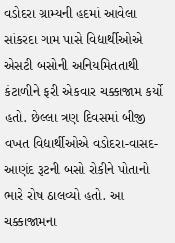વડોદરા ગ્રામ્યની હદમાં આવેલા સાંકરદા ગામ પાસે વિદ્યાર્થીઓએ એસટી બસોની અનિયમિતતાથી કંટાળીને ફરી એકવાર ચક્કાજામ કર્યો હતો. છેલ્લા ત્રણ દિવસમાં બીજી વખત વિદ્યાર્થીઓએ વડોદરા-વાસદ-આણંદ રૂટની બસો રોકીને પોતાનો ભારે રોષ ઠાલવ્યો હતો. આ ચક્કાજામના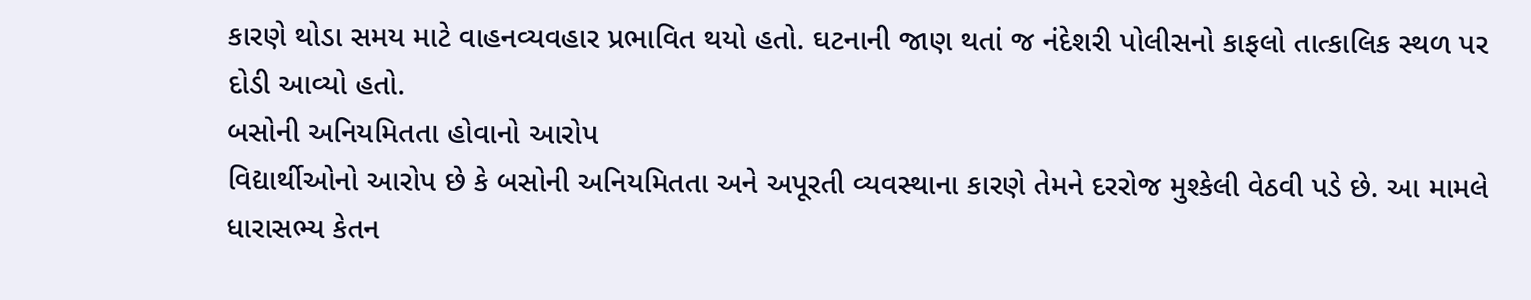કારણે થોડા સમય માટે વાહનવ્યવહાર પ્રભાવિત થયો હતો. ઘટનાની જાણ થતાં જ નંદેશરી પોલીસનો કાફલો તાત્કાલિક સ્થળ પર દોડી આવ્યો હતો.
બસોની અનિયમિતતા હોવાનો આરોપ
વિદ્યાર્થીઓનો આરોપ છે કે બસોની અનિયમિતતા અને અપૂરતી વ્યવસ્થાના કારણે તેમને દરરોજ મુશ્કેલી વેઠવી પડે છે. આ મામલે ધારાસભ્ય કેતન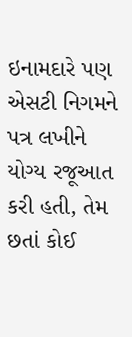ઇનામદારે પણ એસટી નિગમને પત્ર લખીને યોગ્ય રજૂઆત કરી હતી, તેમ છતાં કોઈ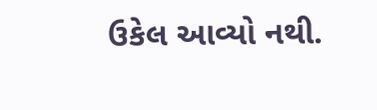ઉકેલ આવ્યો નથી.